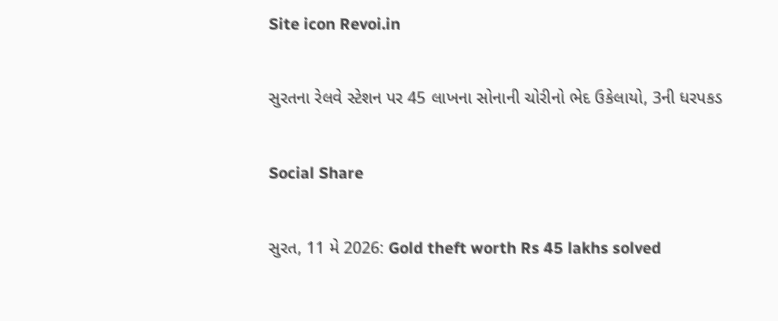Site icon Revoi.in

સુરતના રેલવે સ્ટેશન પર 45 લાખના સોનાની ચોરીનો ભેદ ઉકેલાયો, 3ની ધરપકડ

Social Share

સુરત, 11 મે 2026: Gold theft worth Rs 45 lakhs solved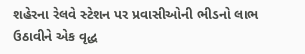શહેરના રેલવે સ્ટેશન પર પ્રવાસીઓની ભીડનો લાભ ઉઠાવીને એક વૃદ્ધ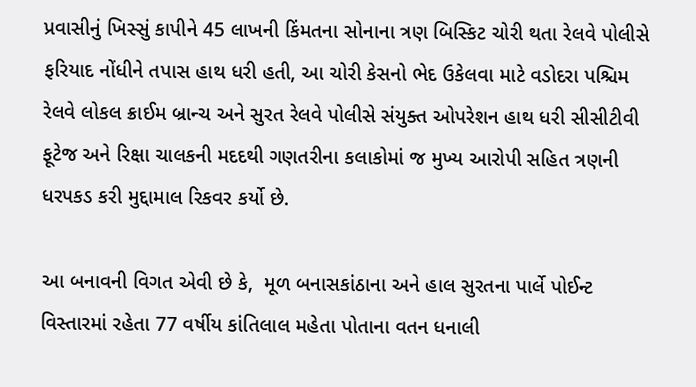પ્રવાસીનું ખિસ્સું કાપીને 45 લાખની કિંમતના સોનાના ત્રણ બિસ્કિટ ચોરી થતા રેલવે પોલીસે ફરિયાદ નોંધીને તપાસ હાથ ધરી હતી, આ ચોરી કેસનો ભેદ ઉકેલવા માટે વડોદરા પશ્ચિમ રેલવે લોકલ ક્રાઈમ બ્રાન્ચ અને સુરત રેલવે પોલીસે સંયુક્ત ઓપરેશન હાથ ધરી સીસીટીવી ફૂટેજ અને રિક્ષા ચાલકની મદદથી ગણતરીના કલાકોમાં જ મુખ્ય આરોપી સહિત ત્રણની ધરપકડ કરી મુદ્દામાલ રિકવર કર્યો છે.

આ બનાવની વિગત એવી છે કે,  મૂળ બનાસકાંઠાના અને હાલ સુરતના પાર્લે પોઈન્ટ વિસ્તારમાં રહેતા 77 વર્ષીય કાંતિલાલ મહેતા પોતાના વતન ધનાલી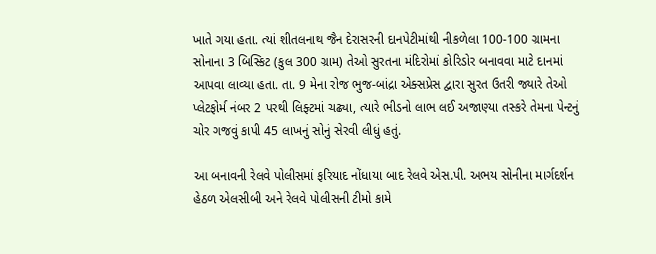ખાતે ગયા હતા. ત્યાં શીતલનાથ જૈન દેરાસરની દાનપેટીમાંથી નીકળેલા 100-100 ગ્રામના સોનાના 3 બિસ્કિટ (કુલ 300 ગ્રામ) તેઓ સુરતના મંદિરોમાં કોરિડોર બનાવવા માટે દાનમાં આપવા લાવ્યા હતા. તા. 9 મેના રોજ ભુજ-બાંદ્રા એક્સપ્રેસ દ્વારા સુરત ઉતરી જ્યારે તેઓ પ્લેટફોર્મ નંબર 2 પરથી લિફ્ટમાં ચઢ્યા, ત્યારે ભીડનો લાભ લઈ અજાણ્યા તસ્કરે તેમના પેન્ટનું ચોર ગજવું કાપી 45 લાખનું સોનું સેરવી લીધું હતું.

આ બનાવની રેલવે પોલીસમાં ફરિયાદ નોંધાયા બાદ રેલવે એસ.પી. અભય સોનીના માર્ગદર્શન હેઠળ એલસીબી અને રેલવે પોલીસની ટીમો કામે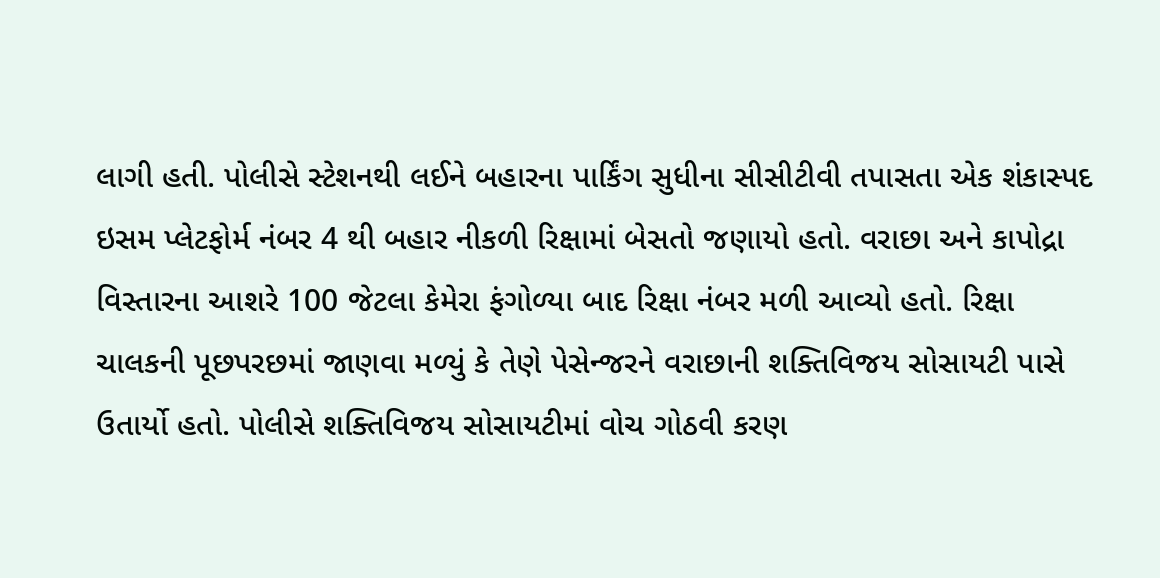લાગી હતી. પોલીસે સ્ટેશનથી લઈને બહારના પાર્કિંગ સુધીના સીસીટીવી તપાસતા એક શંકાસ્પદ ઇસમ પ્લેટફોર્મ નંબર 4 થી બહાર નીકળી રિક્ષામાં બેસતો જણાયો હતો. વરાછા અને કાપોદ્રા વિસ્તારના આશરે 100 જેટલા કેમેરા ફંગોળ્યા બાદ રિક્ષા નંબર મળી આવ્યો હતો. રિક્ષા ચાલકની પૂછપરછમાં જાણવા મળ્યું કે તેણે પેસેન્જરને વરાછાની શક્તિવિજય સોસાયટી પાસે ઉતાર્યો હતો. પોલીસે શક્તિવિજય સોસાયટીમાં વોચ ગોઠવી કરણ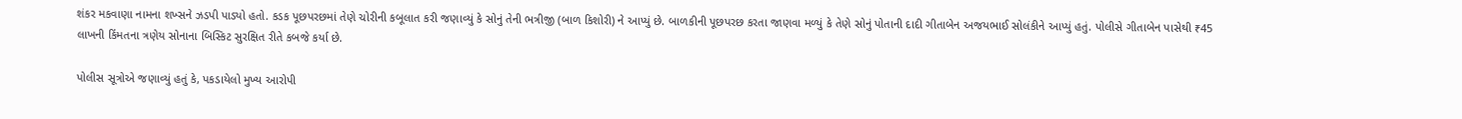શંકર મકવાણા નામના શખ્સને ઝડપી પાડ્યો હતો. કડક પૂછપરછમાં તેણે ચોરીની કબૂલાત કરી જણાવ્યું કે સોનું તેની ભત્રીજી (બાળ કિશોરી) ને આપ્યું છે. બાળકીની પૂછપરછ કરતા જાણવા મળ્યું કે તેણે સોનું પોતાની દાદી ગીતાબેન અજયભાઈ સોલંકીને આપ્યું હતું. પોલીસે ગીતાબેન પાસેથી ₹45 લાખની કિંમતના ત્રણેય સોનાના બિસ્કિટ સુરક્ષિત રીતે કબજે કર્યા છે.

પોલીસ સૂત્રોએ જણાવ્યું હતું કે, પકડાયેલો મુખ્ય આરોપી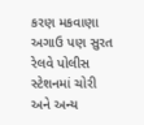કરણ મકવાણા અગાઉ પણ સુરત રેલવે પોલીસ સ્ટેશનમાં ચોરી અને અન્ય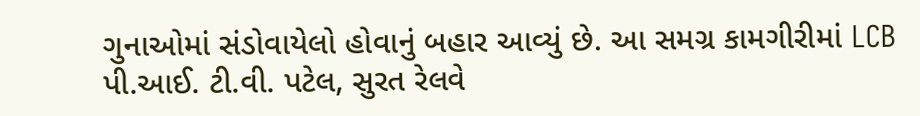ગુનાઓમાં સંડોવાયેલો હોવાનું બહાર આવ્યું છે. આ સમગ્ર કામગીરીમાં LCB પી.આઈ. ટી.વી. પટેલ, સુરત રેલવે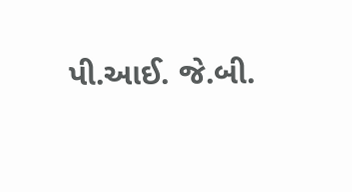પી.આઈ. જે.બી.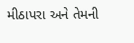મીઠાપરા અને તેમની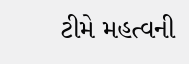ટીમે મહત્વની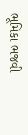ભૂમિકા ભજવી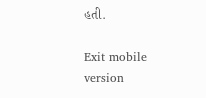હતી.

Exit mobile version